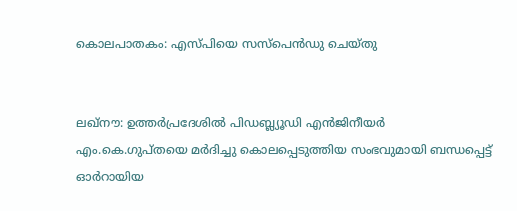കൊലപാതകം: എസ്‌പിയെ സസ്‌പെന്‍ഡു ചെയ്‌തു


ലഖ്‌നൗ: ഉത്തര്‍പ്രദേശില്‍ പിഡബ്ല്യൂഡി എന്‍ജിനീയര്‍ എം.കെ.ഗുപ്‌തയെ മര്‍ദിച്ചു കൊലപ്പെടുത്തിയ സംഭവുമായി ബന്ധപ്പെട്ട്‌ ഓര്‍റായിയ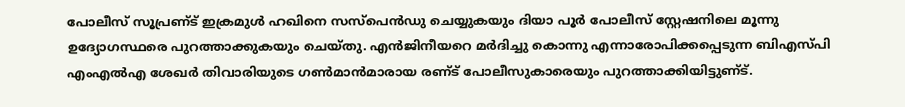പോലീസ്‌ സൂപ്രണ്‌ട്‌ ഇക്രമുള്‍ ഹഖിനെ സസ്‌പെന്‍ഡു ചെയ്യുകയും ദിയാ പൂര്‍ പോലീസ്‌ സ്റ്റേഷനിലെ മൂന്നു ഉദ്യോഗസ്ഥരെ പുറത്താക്കുകയും ചെയ്‌തു. എന്‍ജിനീയറെ മര്‍ദിച്ചു കൊന്നു എന്നാരോപിക്കപ്പെടുന്ന ബിഎസ്‌പി എംഎല്‍എ ശേഖര്‍ തിവാരിയുടെ ഗണ്‍മാന്‍മാരായ രണ്‌ട്‌ പോലീസുകാരെയും പുറത്താക്കിയിട്ടുണ്‌ട്‌.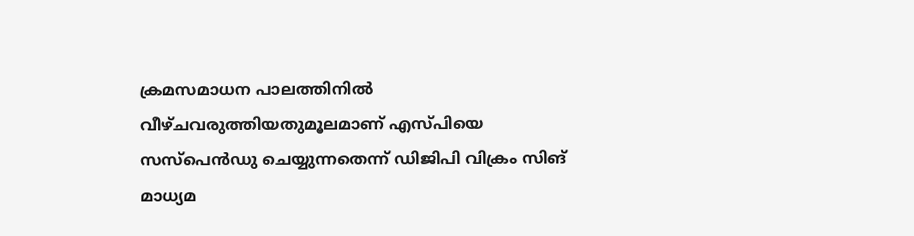ക്രമസമാധന പാലത്തിനില്‍ വീഴ്‌ചവരുത്തിയതുമൂലമാണ്‌ എസ്‌പിയെ സസ്‌പെന്‍ഡു ചെയ്യുന്നതെന്ന്‌ ഡിജിപി വിക്രം സിങ്‌ മാധ്യമ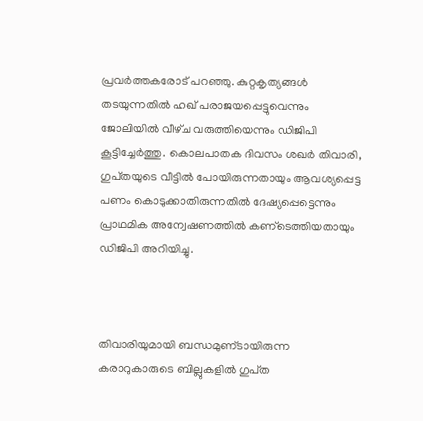പ്രവര്‍ത്തകരോട്‌ പറഞ്ഞു. കുറ്റകൃത്യങ്ങള്‍ തടയുന്നതില്‍ ഹഖ്‌ പരാജയപ്പെട്ടുവെന്നും ജോലിയില്‍ വീഴ്‌ച വരുത്തിയെന്നും ഡിജിപി കൂട്ടിച്ചേര്‍ത്തു. കൊലപാതക ദിവസം ശഖര്‍ തിവാരി, ഗുപ്‌തയുടെ വീട്ടില്‍ പോയിരുന്നതായും ആവശ്യപ്പെട്ട പണം കൊടുക്കാതിരുന്നതില്‍ ദേഷ്യപ്പെട്ടെന്നും പ്രാഥമിക അന്വേഷണത്തില്‍ കണ്‌ടെത്തിയതായും ഡിജിപി അറിയിച്ചു.



തിവാരിയുമായി ബന്ധമുണ്‌ടായിരുന്ന കരാറുകാരുടെ ബില്ലുകളില്‍ ഗുപ്‌ത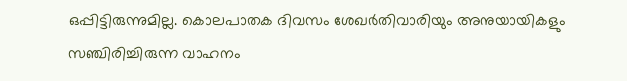ഒപ്പിട്ടിരുന്നുമില്ല. കൊലപാതക ദിവസം ശേഖര്‍തിവാരിയും അനുയായികളും സഞ്ചിരിച്ചിരുന്ന വാഹനം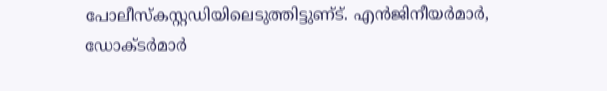പോലീസ്‌കസ്റ്റഡിയിലെടുത്തിട്ടുണ്‌ട്‌. എന്‍ജിനീയര്‍മാര്‍, ഡോക്‌ടര്‍മാര്‍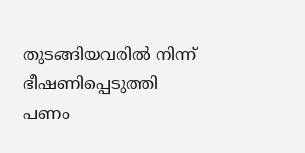തുടങ്ങിയവരില്‍ നിന്ന്‌ ഭീഷണിപ്പെടുത്തി പണം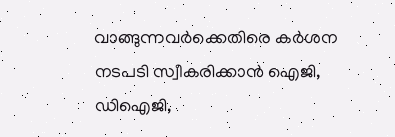വാങ്ങുന്നവര്‍ക്കെതിരെ കര്‍ശന നടപടി സ്വീകരിക്കാന്‍ ഐജി, ഡിഐജി,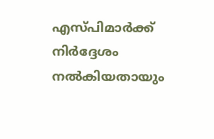എസ്‌പിമാര്‍ക്ക്‌ നിര്‍ദ്ദേശം നല്‍കിയതായും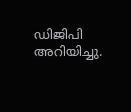ഡിജിപി അറിയിച്ചു.